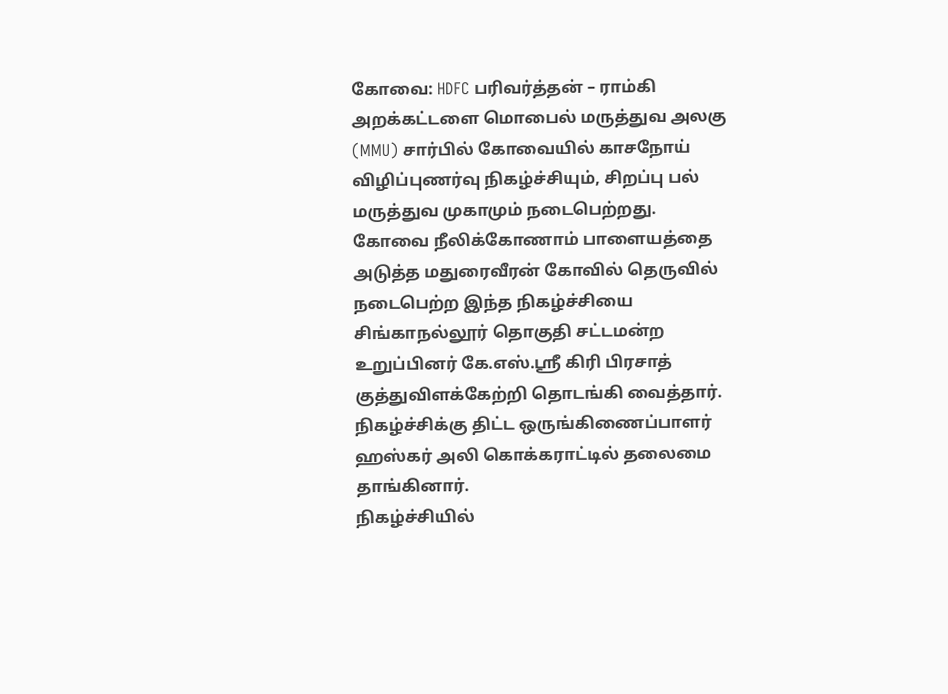கோவை: HDFC பரிவர்த்தன் – ராம்கி அறக்கட்டளை மொபைல் மருத்துவ அலகு (MMU) சார்பில் கோவையில் காசநோய் விழிப்புணர்வு நிகழ்ச்சியும், சிறப்பு பல் மருத்துவ முகாமும் நடைபெற்றது.
கோவை நீலிக்கோணாம் பாளையத்தை அடுத்த மதுரைவீரன் கோவில் தெருவில் நடைபெற்ற இந்த நிகழ்ச்சியை சிங்காநல்லூர் தொகுதி சட்டமன்ற உறுப்பினர் கே.எஸ்.ஸ்ரீ கிரி பிரசாத் குத்துவிளக்கேற்றி தொடங்கி வைத்தார். நிகழ்ச்சிக்கு திட்ட ஒருங்கிணைப்பாளர் ஹஸ்கர் அலி கொக்கராட்டில் தலைமை தாங்கினார்.
நிகழ்ச்சியில்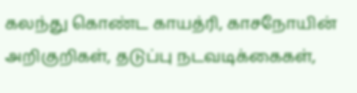கலந்து கொண்ட காயத்ரி, காசநோயின் அறிகுறிகள், தடுப்பு நடவடிக்கைகள்,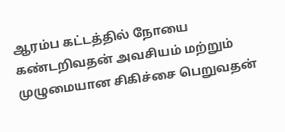ஆரம்ப கட்டத்தில் நோயை கண்டறிவதன் அவசியம் மற்றும் முழுமையான சிகிச்சை பெறுவதன்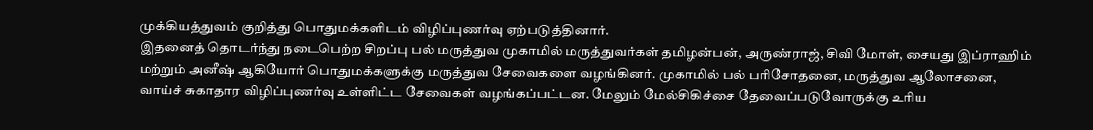முக்கியத்துவம் குறித்து பொதுமக்களிடம் விழிப்புணர்வு ஏற்படுத்தினார்.
இதனைத் தொடர்ந்து நடைபெற்ற சிறப்பு பல் மருத்துவ முகாமில் மருத்துவர்கள் தமிழன்பன், அருண்ராஜ், சிவி மோள், சையது இப்ராஹிம் மற்றும் அனீஷ் ஆகியோர் பொதுமக்களுக்கு மருத்துவ சேவைகளை வழங்கினர். முகாமில் பல் பரிசோதனை, மருத்துவ ஆலோசனை, வாய்ச் சுகாதார விழிப்புணர்வு உள்ளிட்ட சேவைகள் வழங்கப்பட்டன. மேலும் மேல்சிகிச்சை தேவைப்படுவோருக்கு உரிய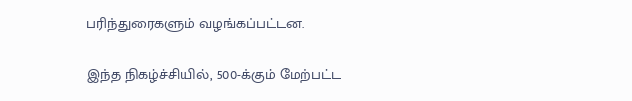பரிந்துரைகளும் வழங்கப்பட்டன.

இந்த நிகழ்ச்சியில், 500-க்கும் மேற்பட்ட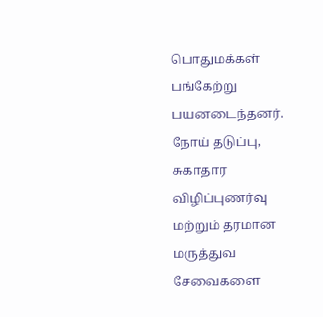பொதுமக்கள் பங்கேற்று பயனடைந்தனர். நோய் தடுப்பு, சுகாதார விழிப்புணர்வு மற்றும் தரமான மருத்துவ சேவைகளை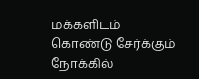மக்களிடம் கொண்டு சேர்க்கும் நோக்கில்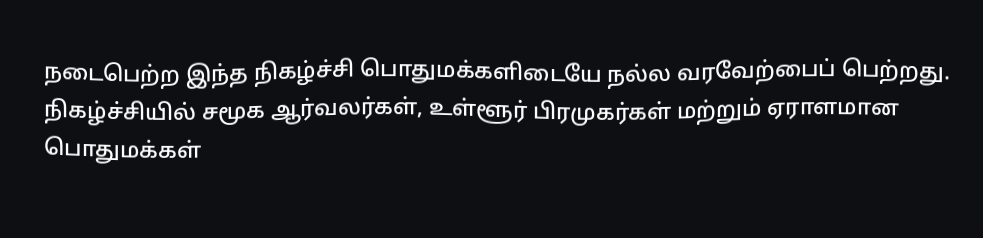நடைபெற்ற இந்த நிகழ்ச்சி பொதுமக்களிடையே நல்ல வரவேற்பைப் பெற்றது.
நிகழ்ச்சியில் சமூக ஆர்வலர்கள், உள்ளூர் பிரமுகர்கள் மற்றும் ஏராளமான பொதுமக்கள்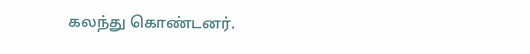கலந்து கொண்டனர்.